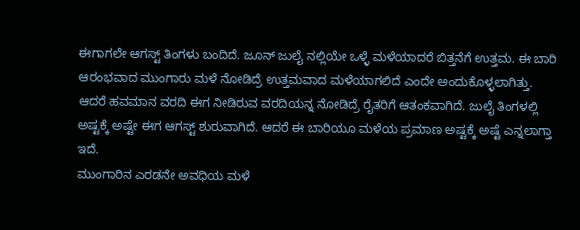ಈಗಾಗಲೇ ಆಗಸ್ಟ್ ತಿಂಗಳು ಬಂದಿದೆ. ಜೂನ್ ಜುಲೈ ನಲ್ಲಿಯೇ ಒಳ್ಳೆ ಮಳೆಯಾದರೆ ಬಿತ್ತನೆಗೆ ಉತ್ತಮ. ಈ ಬಾರಿ ಆರಂಭವಾದ ಮುಂಗಾರು ಮಳೆ ನೋಡಿದ್ರೆ ಉತ್ತಮವಾದ ಮಳೆಯಾಗಲಿದೆ ಎಂದೇ ಅಂದುಕೊಳ್ಳಲಾಗಿತ್ತು. ಆದರೆ ಹವಮಾನ ವರದಿ ಈಗ ನೀಡಿರುವ ವರದಿಯನ್ನ ನೋಡಿದ್ರೆ ರೈತರಿಗೆ ಆತಂಕವಾಗಿದೆ. ಜುಲೈ ತಿಂಗಳಲ್ಲಿ ಅಷ್ಟಕ್ಕೆ ಅಷ್ಟೇ ಈಗ ಆಗಸ್ಟ್ ಶುರುವಾಗಿದೆ. ಆದರೆ ಈ ಬಾರಿಯೂ ಮಳೆಯ ಪ್ರಮಾಣ ಅಷ್ಟಕ್ಕೆ ಅಷ್ಟೆ ಎನ್ನಲಾಗ್ತಾ ಇದೆ.
ಮುಂಗಾರಿನ ಎರಡನೇ ಅವಧಿಯ ಮಳೆ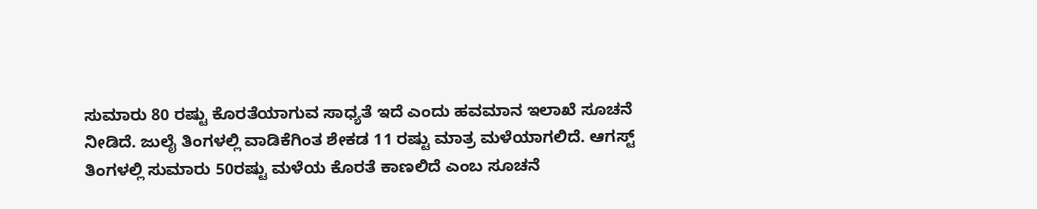ಸುಮಾರು 80 ರಷ್ಟು ಕೊರತೆಯಾಗುವ ಸಾಧ್ಯತೆ ಇದೆ ಎಂದು ಹವಮಾನ ಇಲಾಖೆ ಸೂಚನೆ ನೀಡಿದೆ. ಜುಲೈ ತಿಂಗಳಲ್ಲಿ ವಾಡಿಕೆಗಿಂತ ಶೇಕಡ 11 ರಷ್ಟು ಮಾತ್ರ ಮಳೆಯಾಗಲಿದೆ. ಆಗಸ್ಟ್ ತಿಂಗಳಲ್ಲಿ ಸುಮಾರು 50ರಷ್ಟು ಮಳೆಯ ಕೊರತೆ ಕಾಣಲಿದೆ ಎಂಬ ಸೂಚನೆ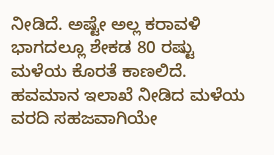ನೀಡಿದೆ. ಅಷ್ಟೇ ಅಲ್ಲ ಕರಾವಳಿ ಭಾಗದಲ್ಲೂ ಶೇಕಡ 80 ರಷ್ಟು ಮಳೆಯ ಕೊರತೆ ಕಾಣಲಿದೆ.
ಹವಮಾನ ಇಲಾಖೆ ನೀಡಿದ ಮಳೆಯ ವರದಿ ಸಹಜವಾಗಿಯೇ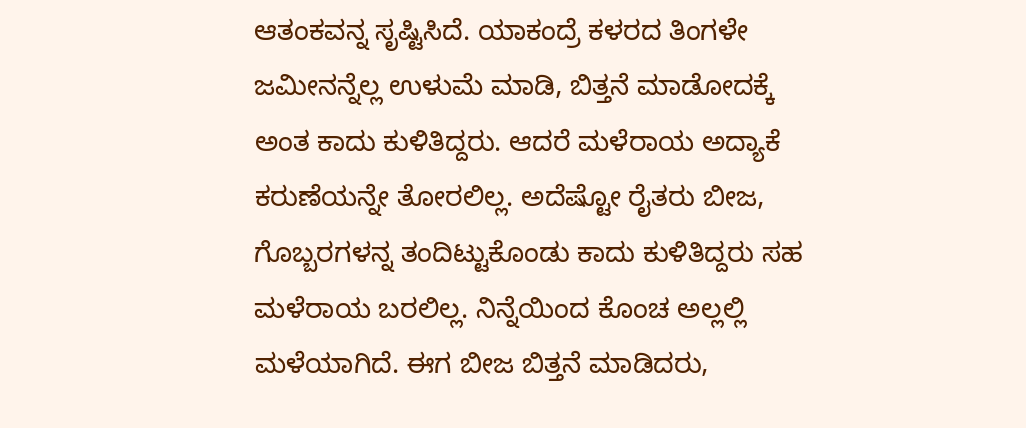ಆತಂಕವನ್ನ ಸೃಷ್ಟಿಸಿದೆ. ಯಾಕಂದ್ರೆ ಕಳರದ ತಿಂಗಳೇ ಜಮೀನನ್ನೆಲ್ಲ ಉಳುಮೆ ಮಾಡಿ, ಬಿತ್ತನೆ ಮಾಡೋದಕ್ಕೆ ಅಂತ ಕಾದು ಕುಳಿತಿದ್ದರು. ಆದರೆ ಮಳೆರಾಯ ಅದ್ಯಾಕೆ ಕರುಣೆಯನ್ನೇ ತೋರಲಿಲ್ಲ. ಅದೆಷ್ಟೋ ರೈತರು ಬೀಜ, ಗೊಬ್ಬರಗಳನ್ನ ತಂದಿಟ್ಟುಕೊಂಡು ಕಾದು ಕುಳಿತಿದ್ದರು ಸಹ ಮಳೆರಾಯ ಬರಲಿಲ್ಲ. ನಿನ್ನೆಯಿಂದ ಕೊಂಚ ಅಲ್ಲಲ್ಲಿ ಮಳೆಯಾಗಿದೆ. ಈಗ ಬೀಜ ಬಿತ್ತನೆ ಮಾಡಿದರು,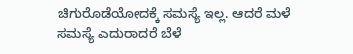ಚಿಗುರೊಡೆಯೋದಕ್ಕೆ ಸಮಸ್ಯೆ ಇಲ್ಲ. ಆದರೆ ಮಳೆ ಸಮಸ್ಯೆ ಎದುರಾದರೆ ಬೆಳೆ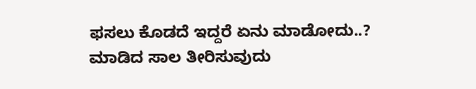ಫಸಲು ಕೊಡದೆ ಇದ್ದರೆ ಏನು ಮಾಡೋದು..? ಮಾಡಿದ ಸಾಲ ತೀರಿಸುವುದು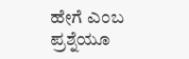ಹೇಗೆ ಎಂಬ ಪ್ರಶ್ನೆಯೂ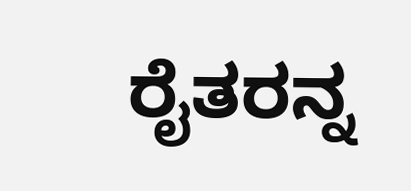ರೈತರನ್ನ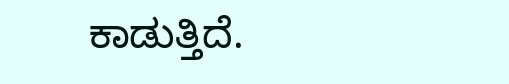ಕಾಡುತ್ತಿದೆ.